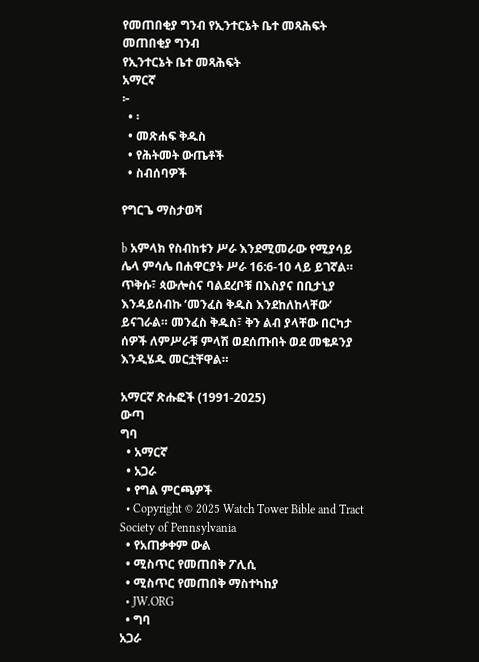የመጠበቂያ ግንብ የኢንተርኔት ቤተ መጻሕፍት
መጠበቂያ ግንብ
የኢንተርኔት ቤተ መጻሕፍት
አማርኛ
፦
  • ፡
  • መጽሐፍ ቅዱስ
  • የሕትመት ውጤቶች
  • ስብሰባዎች

የግርጌ ማስታወሻ

b አምላክ የስብከቱን ሥራ እንደሚመራው የሚያሳይ ሌላ ምሳሌ በሐዋርያት ሥራ 16:6-10 ላይ ይገኛል። ጥቅሱ፣ ጳውሎስና ባልደረቦቹ በእስያና በቢታኒያ እንዳይሰብኩ ‘መንፈስ ቅዱስ እንደከለከላቸው’ ይናገራል። መንፈስ ቅዱስ፣ ቅን ልብ ያላቸው በርካታ ሰዎች ለምሥራቹ ምላሽ ወደሰጡበት ወደ መቄዶንያ እንዲሄዱ መርቷቸዋል።

አማርኛ ጽሑፎች (1991-2025)
ውጣ
ግባ
  • አማርኛ
  • አጋራ
  • የግል ምርጫዎች
  • Copyright © 2025 Watch Tower Bible and Tract Society of Pennsylvania
  • የአጠቃቀም ውል
  • ሚስጥር የመጠበቅ ፖሊሲ
  • ሚስጥር የመጠበቅ ማስተካከያ
  • JW.ORG
  • ግባ
አጋራ